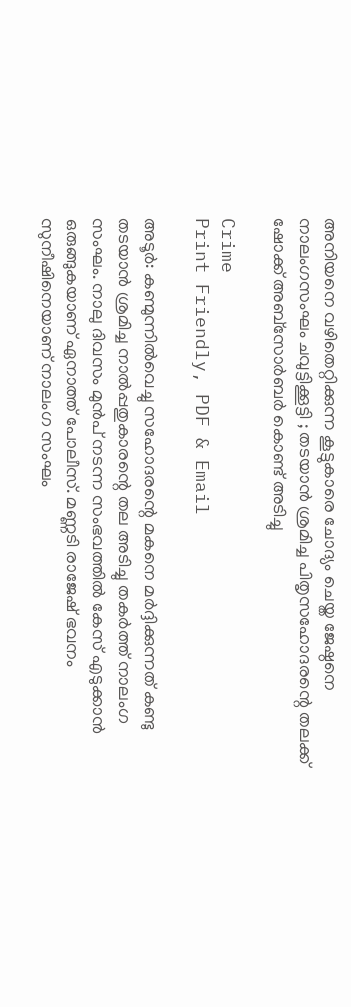അനിയനെ വഴിതെറ്റിക്കുന്ന കൂട്ടുകാരെ ചോദ്യം ചെയ്ത ജേഷ്ഠനെ നാലംഗസംഘം ചവുട്ടിക്കൂട്ടി ; തടയാൻ ശ്രമിച്ച പിതൃസഹോദരന്റെ തലക്ക് ഷോക്ക് അബ്‌സോർബർ കൊണ്ട് അടിച്ചു

Crime
Print Friendly, PDF & Email

അടൂർ: കണ്മുന്നിൽവെച്ചു സഹോദരന്റെ മകനെ മർദ്ദിക്കുന്നത് കണ്ടു തടയാൻ ശ്രമിച്ച നാൽപ്പതുകാരന്റെ തല അടിച്ചു തകർത്ത് നാലംഗ സംഘം. നാലു ദിവസം മുൻപ് നടന്ന സംഭവത്തിൽ കേസ് എടുക്കാൻ ഒരുങ്ങുകയാണ് ഏനാത്ത് പോലീസ്. മണ്ണടി രാജേഷ് ഭവനം സുനീഷിനെയാണ് നാലംഗ സംഘം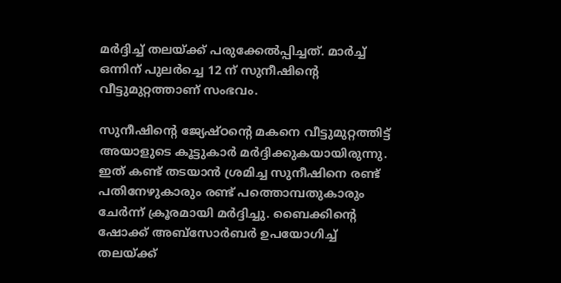മർദ്ദിച്ച് തലയ്ക്ക് പരുക്കേൽപ്പിച്ചത്. മാർച്ച് ഒന്നിന് പുലർച്ചെ 12 ന് സുനീഷിന്റെ വീട്ടുമുറ്റത്താണ് സംഭവം.

സുനീഷിന്റെ ജ്യേഷ്ഠന്റെ മകനെ വീട്ടുമുറ്റത്തിട്ട് അയാളുടെ കൂട്ടുകാർ മർദ്ദിക്കുകയായിരുന്നു. ഇത് കണ്ട് തടയാൻ ശ്രമിച്ച സുനീഷിനെ രണ്ട് പതിനേഴുകാരും രണ്ട് പത്തൊമ്പതുകാരും ചേർന്ന് ക്രൂരമായി മർദ്ദിച്ചു. ബൈക്കിന്റെ ഷോക്ക് അബ്‌സോർബർ ഉപയോഗിച്ച് തലയ്ക്ക്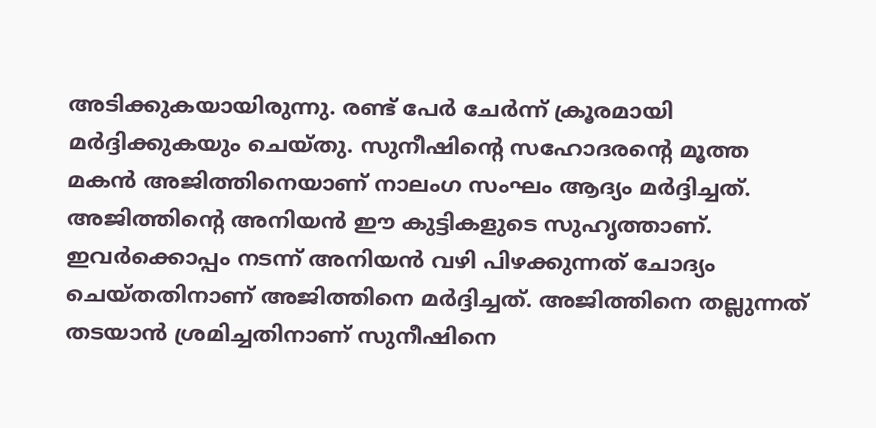അടിക്കുകയായിരുന്നു. രണ്ട് പേർ ചേർന്ന് ക്രൂരമായി മർദ്ദിക്കുകയും ചെയ്തു. സുനീഷിന്റെ സഹോദരന്റെ മൂത്ത മകൻ അജിത്തിനെയാണ് നാലംഗ സംഘം ആദ്യം മർദ്ദിച്ചത്. അജിത്തിന്റെ അനിയൻ ഈ കുട്ടികളുടെ സുഹൃത്താണ്. ഇവർക്കൊപ്പം നടന്ന് അനിയൻ വഴി പിഴക്കുന്നത് ചോദ്യം ചെയ്തതിനാണ് അജിത്തിനെ മർദ്ദിച്ചത്. അജിത്തിനെ തല്ലുന്നത് തടയാൻ ശ്രമിച്ചതിനാണ് സുനീഷിനെ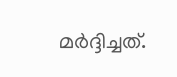മർദ്ദിച്ചത്.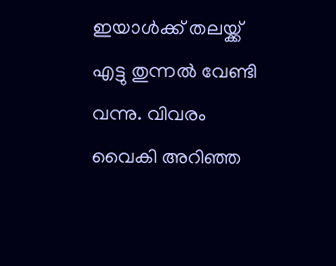ഇയാൾക്ക് തലയ്ക്ക് എട്ടു തുന്നൽ വേണ്ടി വന്നു. വിവരം വൈകി അറിഞ്ഞ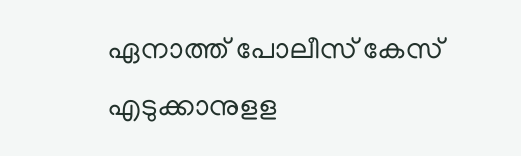ഏനാത്ത് പോലീസ് കേസ് എടുക്കാനുളള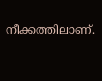നീക്കത്തിലാണ്.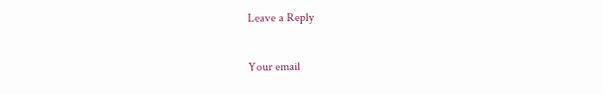Leave a Reply

Your email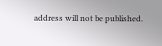address will not be published.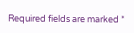Required fields are marked *